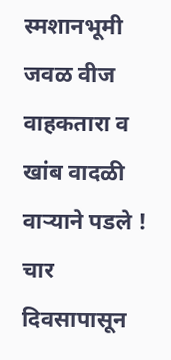स्मशानभूमी जवळ वीज वाहकतारा व खांब वादळी वाऱ्याने पडले ! चार दिवसापासून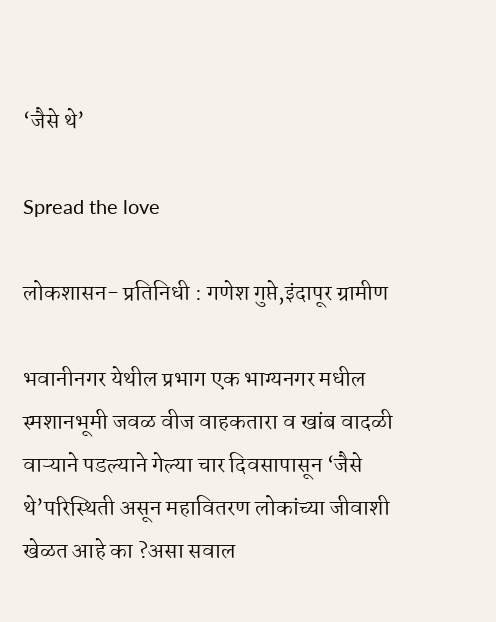‘जैसे थे’

Spread the love

लोकशासन- प्रतिनिधी : गणेश गुप्ते,इंदापूर ग्रामीण

भवानीनगर येथील प्रभाग एक भाग्यनगर मधील स्मशानभूमी जवळ वीज वाहकतारा व खांब वादळी वाऱ्याने पडल्याने गेल्या चार दिवसापासून ‘जैसे थे’परिस्थिती असून महावितरण लोकांच्या जीवाशी खेळत आहे का ?असा सवाल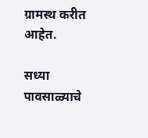ग्रामस्थ करीत आहेत.

सध्या पावसाळ्याचे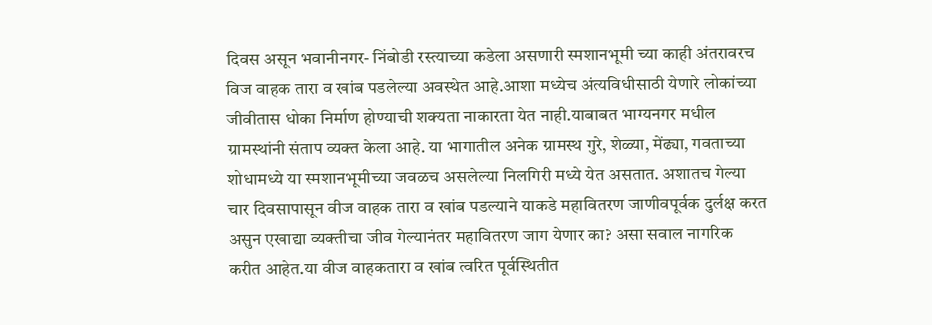दिवस असून भवानीनगर- निंबोडी रस्त्याच्या कडेला असणारी स्मशानभूमी च्या काही अंतरावरच विज वाहक तारा व खांब पडलेल्या अवस्थेत आहे.आशा मध्येच अंत्यविधीसाठी येणारे लोकांच्या जीवीतास धोका निर्माण होण्याची शक्यता नाकारता येत नाही.याबाबत भाग्यनगर मधील ग्रामस्थांनी संताप व्यक्त केला आहे. या भागातील अनेक ग्रामस्थ गुरे, शेळ्या, मेंढ्या, गवताच्या शोधामध्ये या स्मशानभूमीच्या जवळच असलेल्या निलगिरी मध्ये येत असतात. अशातच गेल्या चार दिवसापासून वीज वाहक तारा व खांब पडल्याने याकडे महावितरण जाणीवपूर्वक दुर्लक्ष करत असुन एखाद्या व्यक्तीचा जीव गेल्यानंतर महावितरण जाग येणार का? असा सवाल नागरिक करीत आहेत.या वीज वाहकतारा व खांब त्वरित पूर्वस्थितीत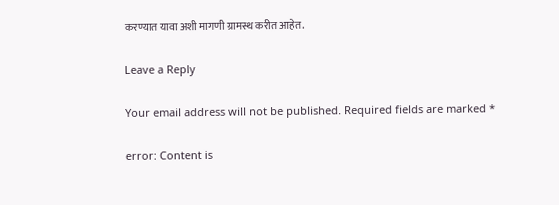करण्यात यावा अशी मागणी ग्रामस्थ करीत आहेत.

Leave a Reply

Your email address will not be published. Required fields are marked *

error: Content is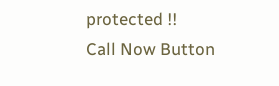protected !!
Call Now Button